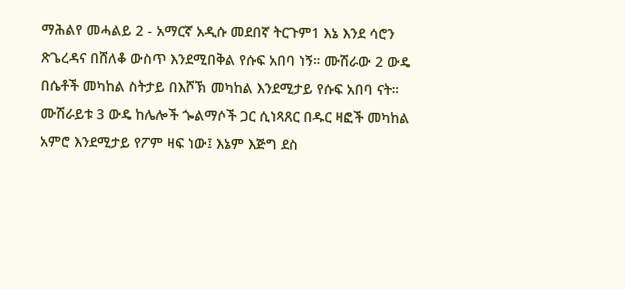ማሕልየ መሓልይ 2 - አማርኛ አዲሱ መደበኛ ትርጉም1 እኔ እንደ ሳሮን ጽጌረዳና በሸለቆ ውስጥ እንደሚበቅል የሱፍ አበባ ነኝ። ሙሽራው 2 ውዴ በሴቶች መካከል ስትታይ በእሾኽ መካከል እንደሚታይ የሱፍ አበባ ናት። ሙሽራይቱ 3 ውዴ ከሌሎች ጐልማሶች ጋር ሲነጻጸር በዱር ዛፎች መካከል አምሮ እንደሚታይ የፖም ዛፍ ነው፤ እኔም እጅግ ደስ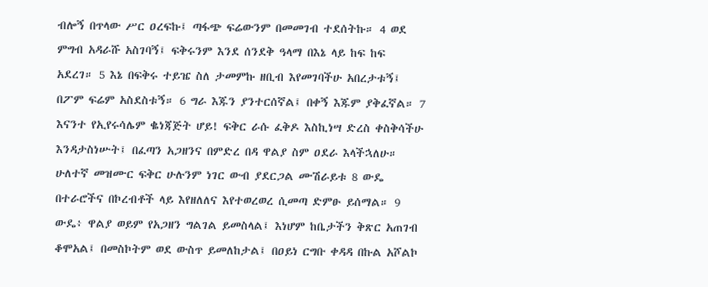ብሎኝ በጥላው ሥር ዐረፍኩ፤ ጣፋጭ ፍሬውንም በመመገብ ተደሰትኩ። 4 ወደ ምግብ አዳራሹ አስገባኝ፤ ፍቅሩንም እንደ ሰንደቅ ዓላማ በእኔ ላይ ከፍ ከፍ አደረገ። 5 እኔ በፍቅሩ ተይዤ ስለ ታመምኩ ዘቢብ እየመገባችሁ አበረታቱኝ፤ በፖም ፍሬም አስደስቱኝ። 6 ግራ እጁን ያንተርሰኛል፤ በቀኝ እጁም ያቅፈኛል። 7 እናንተ የኢየሩሳሌም ቈነጃጅት ሆይ! ፍቅር ራሱ ፈቅዶ እስኪነሣ ድረስ ቀስቅሳችሁ እንዳታስነሡት፤ በፈጣን አጋዘንና በምድረ በዳ ዋልያ ስም ዐደራ እላችኋለሁ። ሁለተኛ መዝሙር ፍቅር ሁሉንም ነገር ውብ ያደርጋል ሙሽራይቱ 8 ውዴ በተራሮችና በኮረብቶች ላይ እየዘለለና እየተወረወረ ሲመጣ ድምፁ ይሰማል። 9 ውዴ፥ ዋልያ ወይም የአጋዘን ግልገል ይመስላል፤ እነሆም ከቤታችን ቅጽር አጠገብ ቆሞአል፤ በመስኮትም ወደ ውስጥ ይመለከታል፤ በዐይነ ርግቡ ቀዳዳ በኩል አሾልኮ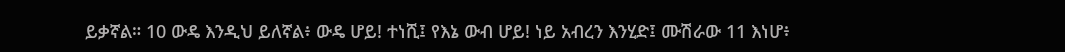ይቃኛል። 10 ውዴ እንዲህ ይለኛል፥ ውዴ ሆይ! ተነሺ፤ የእኔ ውብ ሆይ! ነይ አብረን እንሂድ፤ ሙሽራው 11 እነሆ፥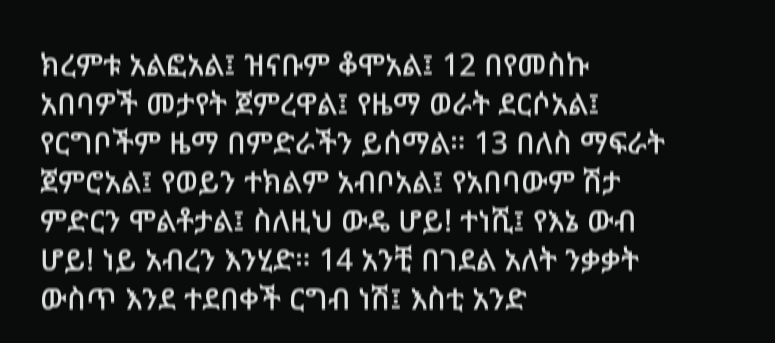ክረምቱ አልፎአል፤ ዝናቡም ቆሞአል፤ 12 በየመስኩ አበባዎች መታየት ጀምረዋል፤ የዜማ ወራት ደርሶአል፤ የርግቦችም ዜማ በምድራችን ይሰማል። 13 በለስ ማፍራት ጀምሮአል፤ የወይን ተክልም አብቦአል፤ የአበባውም ሽታ ምድርን ሞልቶታል፤ ስለዚህ ውዴ ሆይ! ተነሺ፤ የእኔ ውብ ሆይ! ነይ አብረን እንሂድ። 14 አንቺ በገደል አለት ንቃቃት ውስጥ እንደ ተደበቀች ርግብ ነሽ፤ እስቲ አንድ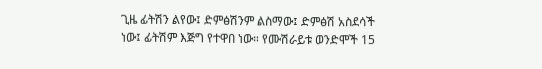ጊዜ ፊትሽን ልየው፤ ድምፅሽንም ልስማው፤ ድምፅሽ አስደሳች ነው፤ ፊትሽም እጅግ የተዋበ ነው። የሙሽራይቱ ወንድሞች 15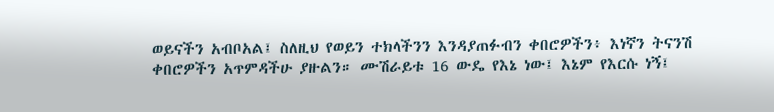ወይናችን አብቦአል፤ ስለዚህ የወይን ተክላችንን እንዳያጠፉብን ቀበሮዎችን፥ እነኛን ትናንሽ ቀበሮዎችን አጥምዳችሁ ያዙልን። ሙሽራይቱ 16 ውዴ የእኔ ነው፤ እኔም የእርሱ ነኝ፤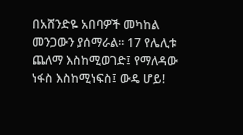በአሸንድዬ አበባዎች መካከል መንጋውን ያሰማራል። 17 የሌሊቱ ጨለማ እስከሚወገድ፤ የማለዳው ነፋስ እስከሚነፍስ፤ ውዴ ሆይ!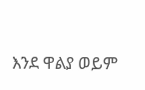እንደ ዋልያ ወይም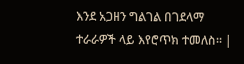እንደ አጋዘን ግልገል በገደላማ ተራራዎች ላይ እየሮጥክ ተመለስ። |